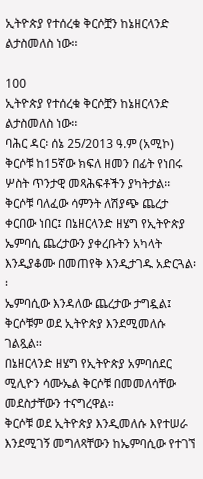ኢትዮጵያ የተሰረቁ ቅርሶቿን ከኔዘርላንድ ልታስመለስ ነው፡፡

100
ኢትዮጵያ የተሰረቁ ቅርሶቿን ከኔዘርላንድ ልታስመለስ ነው፡፡
ባሕር ዳር፡ ሰኔ 25/2013 ዓ.ም (አሚኮ) ቅርሶቹ ከ15ኛው ክፍለ ዘመን በፊት የነበሩ ሦስት ጥንታዊ መጻሕፍቶችን ያካትታል፡፡ ቅርሶቹ ባለፈው ሳምንት ለሽያጭ ጨረታ ቀርበው ነበር፤ በኔዘርላንድ ዘሄግ የኢትዮጵያ ኤምባሲ ጨረታውን ያቀረቡትን አካላት እንዲያቆሙ በመጠየቅ እንዲታገዱ አድርጓል፡፡
ኤምባሲው እንዳለው ጨረታው ታግዷል፤ ቅርሶቹም ወደ ኢትዮጵያ እንደሚመለሱ ገልጿል፡፡
በኔዘርላንድ ዘሄግ የኢትዮጵያ አምባሰደር ሚሊዮን ሳሙኤል ቅርሶቹ በመመለሳቸው መደስታቸውን ተናግረዋል፡፡
ቅርሶቹ ወደ ኢትዮጵያ እንዲመለሱ እየተሠራ እንደሚገኝ መግለጻቸውን ከኤምባሲው የተገኘ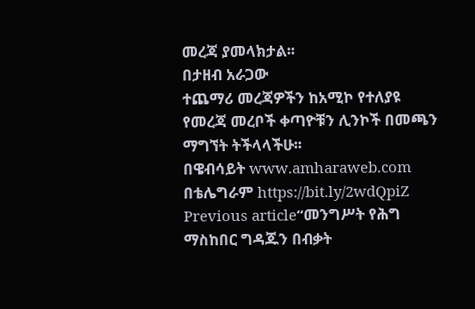መረጃ ያመላክታል፡፡
በታዘብ አራጋው
ተጨማሪ መረጃዎችን ከአሚኮ የተለያዩ የመረጃ መረቦች ቀጣዮቹን ሊንኮች በመጫን ማግኘት ትችላላችሁ፡፡
በዌብሳይት www.amharaweb.com
በቴሌግራም https://bit.ly/2wdQpiZ
Previous article“መንግሥት የሕግ ማስከበር ግዳጁን በብቃት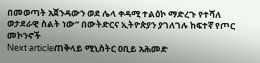በመወጣት አጀንዳውን ወደ ሌላ ቀዳሚ ተልዕኮ ማድረጉ የተሻለ ወታደራዊ ስልት ነው” በውትድርና ኢትዮጵያን ያገለገሉ ከፍተኛ የጦር መኮንኖች
Next articleጠቅላይ ሚኒስትር ዐቢይ አሕመድ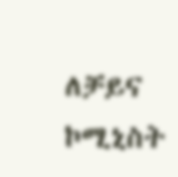ለቻይና ኮሚኒስት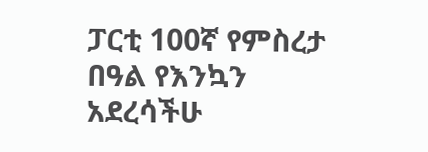ፓርቲ 100ኛ የምስረታ በዓል የእንኳን አደረሳችሁ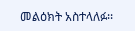መልዕክት አስተላለፉ፡፡